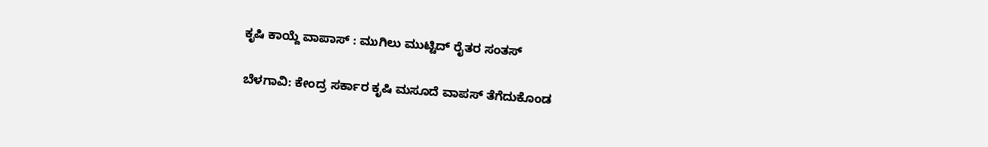ಕೃಷಿ ಕಾಯ್ದೆ ವಾಪಾಸ್ : ಮುಗಿಲು ಮುಟ್ಟಿದ್ ರೈತರ ಸಂತಸ್

ಬೆಳಗಾವಿ: ಕೇಂದ್ರ ಸರ್ಕಾರ ಕೃಷಿ ಮಸೂದೆ ವಾಪಸ್ ತೆಗೆದುಕೊಂಡ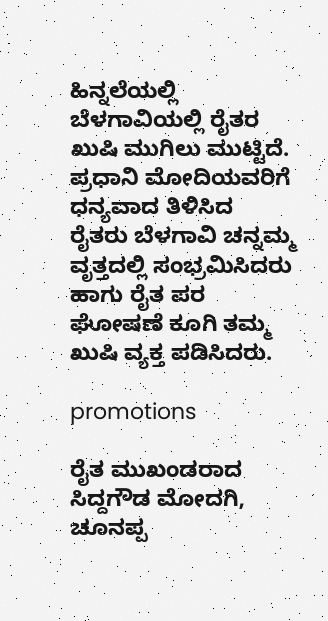ಹಿನ್ನಲೆಯಲ್ಲಿ ಬೆಳಗಾವಿಯಲ್ಲಿ ರೈತರ ಖುಷಿ ಮುಗಿಲು ಮುಟ್ಟಿದೆ. ಪ್ರಧಾನಿ ಮೋದಿಯವರಿಗೆ ಧನ್ಯವಾದ ತಿಳಿಸಿದ ರೈತರು ಬೆಳಗಾವಿ ಚನ್ನಮ್ಮ ವೃತ್ತದಲ್ಲಿ ಸಂಭ್ರಮಿಸಿದರು ಹಾಗು ರೈತ ಪರ ಘೋಷಣೆ ಕೂಗಿ ತಮ್ಮ ಖುಷಿ ವ್ಯಕ್ತ ಪಡಿಸಿದರು.

promotions

ರೈತ ಮುಖಂಡರಾದ ಸಿದ್ದಗೌಡ ಮೋದಗಿ, ಚೂನಪ್ಪ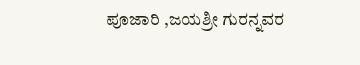ಪೂಜಾರಿ ,ಜಯಶ್ರೀ ಗುರನ್ನವರ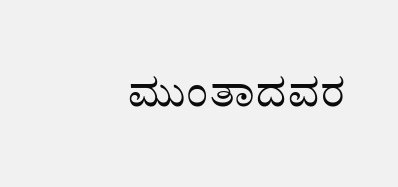ಮುಂತಾದವರ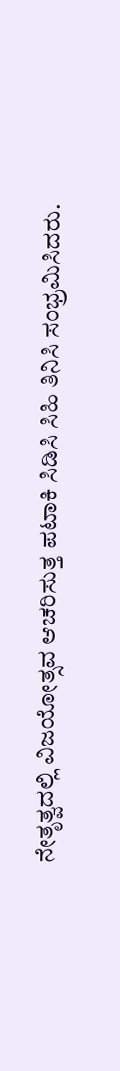ನೇತೃತ್ವದಲ್ಲಿ ವಿಜಯೋತ್ಸವ ಆಚರಿಸುತ್ತ ಪಟಾಕಿ‌ ಸಿಡಿಸಿ ಸಿಹಿ ತಿನಿಸಿ ಸಂಭ್ರಮಿಸಿದರು.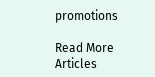promotions

Read More Articles